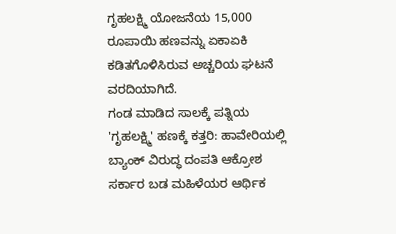ಗೃಹಲಕ್ಷ್ಮಿ ಯೋಜನೆಯ 15,000 ರೂಪಾಯಿ ಹಣವನ್ನು ಏಕಾಏಕಿ ಕಡಿತಗೊಳಿಸಿರುವ ಅಚ್ಚರಿಯ ಘಟನೆ ವರದಿಯಾಗಿದೆ.
ಗಂಡ ಮಾಡಿದ ಸಾಲಕ್ಕೆ ಪತ್ನಿಯ 'ಗೃಹಲಕ್ಷ್ಮಿ' ಹಣಕ್ಕೆ ಕತ್ತರಿ: ಹಾವೇರಿಯಲ್ಲಿ ಬ್ಯಾಂಕ್ ವಿರುದ್ಧ ದಂಪತಿ ಆಕ್ರೋಶ
ಸರ್ಕಾರ ಬಡ ಮಹಿಳೆಯರ ಆರ್ಥಿಕ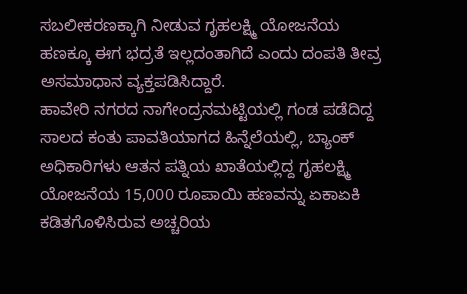ಸಬಲೀಕರಣಕ್ಕಾಗಿ ನೀಡುವ ಗೃಹಲಕ್ಷ್ಮಿ ಯೋಜನೆಯ ಹಣಕ್ಕೂ ಈಗ ಭದ್ರತೆ ಇಲ್ಲದಂತಾಗಿದೆ ಎಂದು ದಂಪತಿ ತೀವ್ರ ಅಸಮಾಧಾನ ವ್ಯಕ್ತಪಡಿಸಿದ್ದಾರೆ.
ಹಾವೇರಿ ನಗರದ ನಾಗೇಂದ್ರನಮಟ್ಟಿಯಲ್ಲಿ ಗಂಡ ಪಡೆದಿದ್ದ ಸಾಲದ ಕಂತು ಪಾವತಿಯಾಗದ ಹಿನ್ನೆಲೆಯಲ್ಲಿ, ಬ್ಯಾಂಕ್ ಅಧಿಕಾರಿಗಳು ಆತನ ಪತ್ನಿಯ ಖಾತೆಯಲ್ಲಿದ್ದ ಗೃಹಲಕ್ಷ್ಮಿ ಯೋಜನೆಯ 15,000 ರೂಪಾಯಿ ಹಣವನ್ನು ಏಕಾಏಕಿ ಕಡಿತಗೊಳಿಸಿರುವ ಅಚ್ಚರಿಯ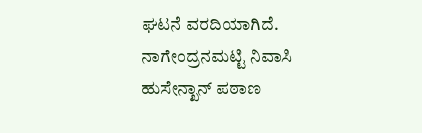ಘಟನೆ ವರದಿಯಾಗಿದೆ.
ನಾಗೇಂದ್ರನಮಟ್ಟಿ ನಿವಾಸಿ ಹುಸೇನ್ಖಾನ್ ಪಠಾಣ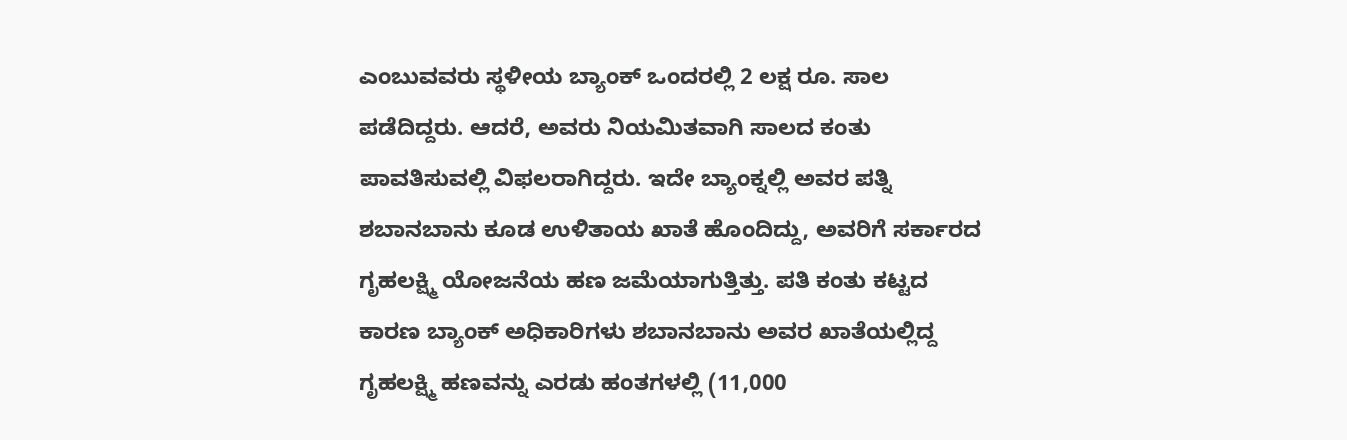ಎಂಬುವವರು ಸ್ಥಳೀಯ ಬ್ಯಾಂಕ್ ಒಂದರಲ್ಲಿ 2 ಲಕ್ಷ ರೂ. ಸಾಲ ಪಡೆದಿದ್ದರು. ಆದರೆ, ಅವರು ನಿಯಮಿತವಾಗಿ ಸಾಲದ ಕಂತು ಪಾವತಿಸುವಲ್ಲಿ ವಿಫಲರಾಗಿದ್ದರು. ಇದೇ ಬ್ಯಾಂಕ್ನಲ್ಲಿ ಅವರ ಪತ್ನಿ ಶಬಾನಬಾನು ಕೂಡ ಉಳಿತಾಯ ಖಾತೆ ಹೊಂದಿದ್ದು, ಅವರಿಗೆ ಸರ್ಕಾರದ ಗೃಹಲಕ್ಷ್ಮಿ ಯೋಜನೆಯ ಹಣ ಜಮೆಯಾಗುತ್ತಿತ್ತು. ಪತಿ ಕಂತು ಕಟ್ಟದ ಕಾರಣ ಬ್ಯಾಂಕ್ ಅಧಿಕಾರಿಗಳು ಶಬಾನಬಾನು ಅವರ ಖಾತೆಯಲ್ಲಿದ್ದ ಗೃಹಲಕ್ಷ್ಮಿ ಹಣವನ್ನು ಎರಡು ಹಂತಗಳಲ್ಲಿ (11,000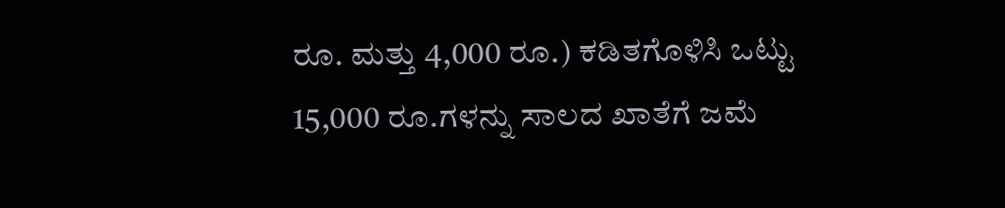ರೂ. ಮತ್ತು 4,000 ರೂ.) ಕಡಿತಗೊಳಿಸಿ ಒಟ್ಟು 15,000 ರೂ.ಗಳನ್ನು ಸಾಲದ ಖಾತೆಗೆ ಜಮೆ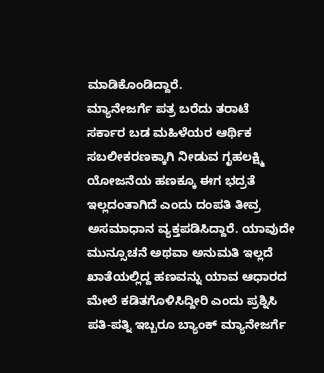ಮಾಡಿಕೊಂಡಿದ್ದಾರೆ.
ಮ್ಯಾನೇಜರ್ಗೆ ಪತ್ರ ಬರೆದು ತರಾಟೆ
ಸರ್ಕಾರ ಬಡ ಮಹಿಳೆಯರ ಆರ್ಥಿಕ ಸಬಲೀಕರಣಕ್ಕಾಗಿ ನೀಡುವ ಗೃಹಲಕ್ಷ್ಮಿ ಯೋಜನೆಯ ಹಣಕ್ಕೂ ಈಗ ಭದ್ರತೆ ಇಲ್ಲದಂತಾಗಿದೆ ಎಂದು ದಂಪತಿ ತೀವ್ರ ಅಸಮಾಧಾನ ವ್ಯಕ್ತಪಡಿಸಿದ್ದಾರೆ. ಯಾವುದೇ ಮುನ್ಸೂಚನೆ ಅಥವಾ ಅನುಮತಿ ಇಲ್ಲದೆ ಖಾತೆಯಲ್ಲಿದ್ದ ಹಣವನ್ನು ಯಾವ ಆಧಾರದ ಮೇಲೆ ಕಡಿತಗೊಳಿಸಿದ್ದೀರಿ ಎಂದು ಪ್ರಶ್ನಿಸಿ ಪತಿ-ಪತ್ನಿ ಇಬ್ಬರೂ ಬ್ಯಾಂಕ್ ಮ್ಯಾನೇಜರ್ಗೆ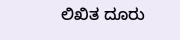ಲಿಖಿತ ದೂರು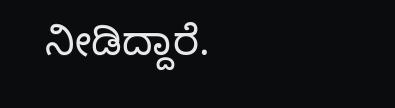ನೀಡಿದ್ದಾರೆ.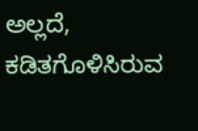ಅಲ್ಲದೆ, ಕಡಿತಗೊಳಿಸಿರುವ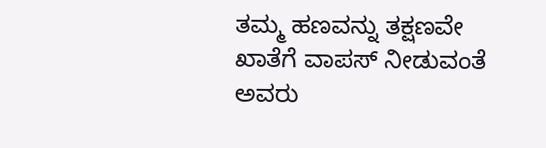ತಮ್ಮ ಹಣವನ್ನು ತಕ್ಷಣವೇ ಖಾತೆಗೆ ವಾಪಸ್ ನೀಡುವಂತೆ ಅವರು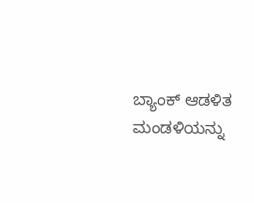ಬ್ಯಾಂಕ್ ಆಡಳಿತ ಮಂಡಳಿಯನ್ನು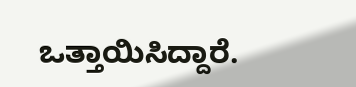ಒತ್ತಾಯಿಸಿದ್ದಾರೆ.